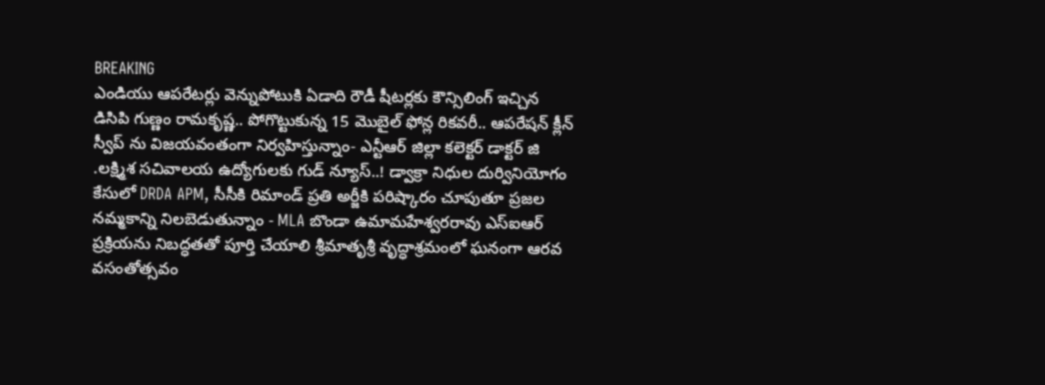BREAKING
ఎండియు ఆపరేటర్లు వెన్నుపోటుకి ఏడాది రౌడీ షీటర్లకు కౌన్సిలింగ్ ఇచ్చిన డిసిపి గుణ్ణం రామకృష్ణ.. పోగొట్టుకున్న 15 మొబైల్ ఫోన్ల రికవరీ.. ఆపరేషన్ క్లీన్ స్వీప్ ను విజయవంతంగా నిర్వహిస్తున్నాం- ఎన్టీఆర్ జిల్లా కలెక్టర్ డాక్టర్ జి .లక్ష్మిశ సచివాలయ ఉద్యోగులకు గుడ్ న్యూస్..! డ్వాక్రా నిధుల దుర్వినియోగం కేసులో DRDA APM, సీసీకి రిమాండ్ ప్రతి అర్జీకి పరిష్కారం చూపుతూ ప్రజల నమ్మకాన్ని నిలబెడుతున్నాం - MLA బొండా ఉమామహేశ్వరరావు ఎస్‌ఐఆర్ ప్రక్రియను నిబద్ధతతో పూర్తి చేయాలి శ్రీమాతృశ్రీ వృద్ధాశ్రమంలో ఘనంగా ఆరవ వసంతోత్సవం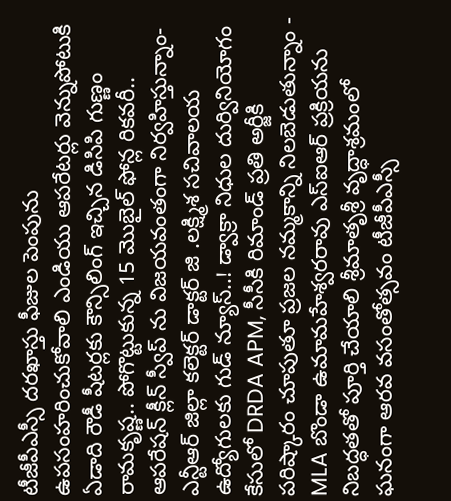టీజీపీఎస్సీ దరఖాస్తు ఫీజుల పెంపును ఉపసంహరించుకోవాలి ఎండియు ఆపరేటర్లు వెన్నుపోటుకి ఏడాది రౌడీ షీటర్లకు కౌన్సిలింగ్ ఇచ్చిన డిసిపి గుణ్ణం రామకృష్ణ.. పోగొట్టుకున్న 15 మొబైల్ ఫోన్ల రికవరీ.. ఆపరేషన్ క్లీన్ స్వీప్ ను విజయవంతంగా నిర్వహిస్తున్నాం- ఎన్టీఆర్ జిల్లా కలెక్టర్ డాక్టర్ జి .లక్ష్మిశ సచివాలయ ఉద్యోగులకు గుడ్ న్యూస్..! డ్వాక్రా నిధుల దుర్వినియోగం కేసులో DRDA APM, సీసీకి రిమాండ్ ప్రతి అర్జీకి పరిష్కారం చూపుతూ ప్రజల నమ్మకాన్ని నిలబెడుతున్నాం - MLA బొండా ఉమామహేశ్వరరావు ఎస్‌ఐఆర్ ప్రక్రియను నిబద్ధతతో పూర్తి చేయాలి శ్రీమాతృశ్రీ వృద్ధాశ్రమంలో ఘనంగా ఆరవ వసంతోత్సవం టీజీపీఎస్సీ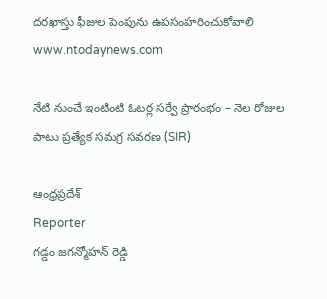దరఖాస్తు ఫీజుల పెంపును ఉపసంహరించుకోవాలి
www.ntodaynews.com

నేటి నుంచే ఇంటింటి ఓటర్ల సర్వే ప్రారంభం – నెల రోజుల పాటు ప్రత్యేక సమగ్ర సవరణ (SIR)

ఆంధ్రప్రదేశ్
Reporter
గడ్డం జగన్మోహన్ రెడ్డి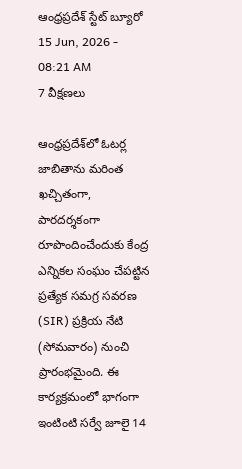ఆంధ్రప్రదేశ్ స్టేట్ బ్యూరో
15 Jun, 2026 - 08:21 AM
7 వీక్షణలు

ఆంధ్రప్రదేశ్‌లో ఓటర్ల జాబితాను మరింత ఖచ్చితంగా, పారదర్శకంగా రూపొందించేందుకు కేంద్ర ఎన్నికల సంఘం చేపట్టిన ప్రత్యేక సమగ్ర సవరణ (SIR) ప్రక్రియ నేటి (సోమవారం) నుంచి ప్రారంభమైంది. ఈ కార్యక్రమంలో భాగంగా ఇంటింటి సర్వే జూలై 14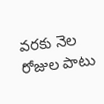వరకు నెల రోజుల పాటు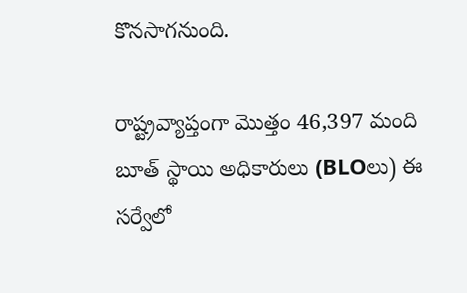కొనసాగనుంది.

రాష్ట్రవ్యాప్తంగా మొత్తం 46,397 మంది బూత్ స్థాయి అధికారులు (BLOలు) ఈ సర్వేలో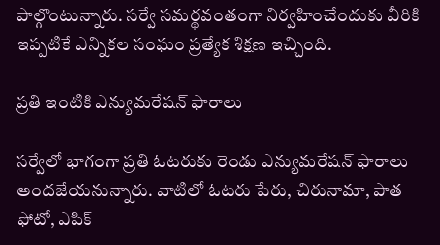పాల్గొంటున్నారు. సర్వే సమర్థవంతంగా నిర్వహించేందుకు వీరికి ఇప్పటికే ఎన్నికల సంఘం ప్రత్యేక శిక్షణ ఇచ్చింది.

ప్రతి ఇంటికి ఎన్యుమరేషన్ ఫారాలు

సర్వేలో భాగంగా ప్రతి ఓటరుకు రెండు ఎన్యుమరేషన్ ఫారాలు అందజేయనున్నారు. వాటిలో ఓటరు పేరు, చిరునామా, పాత ఫోటో, ఎపిక్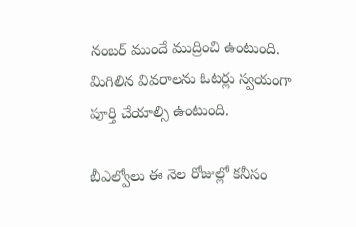నంబర్ ముందే ముద్రించి ఉంటుంది. మిగిలిన వివరాలను ఓటర్లు స్వయంగా పూర్తి చేయాల్సి ఉంటుంది.

బీఎల్వోలు ఈ నెల రోజుల్లో కనీసం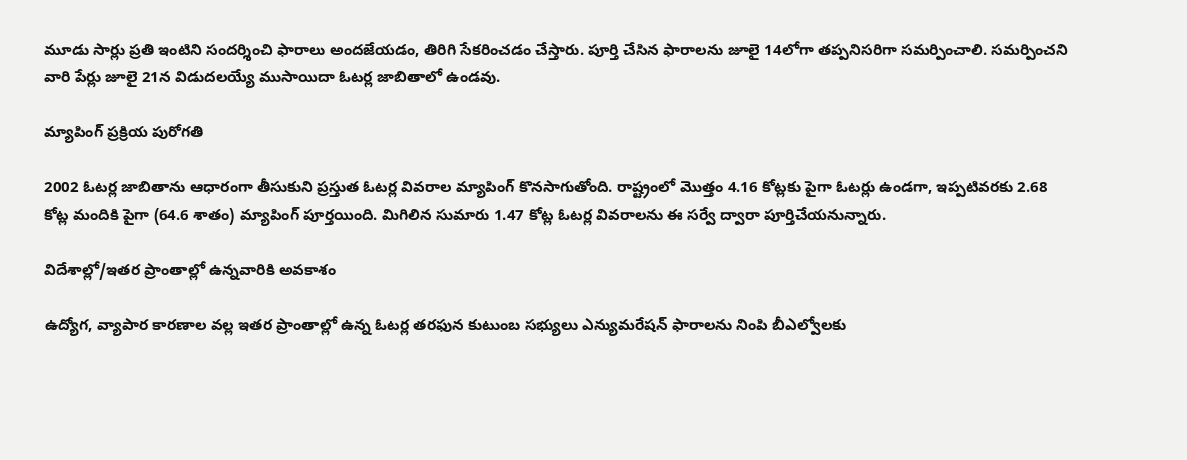మూడు సార్లు ప్రతి ఇంటిని సందర్శించి ఫారాలు అందజేయడం, తిరిగి సేకరించడం చేస్తారు. పూర్తి చేసిన ఫారాలను జూలై 14లోగా తప్పనిసరిగా సమర్పించాలి. సమర్పించని వారి పేర్లు జూలై 21న విడుదలయ్యే ముసాయిదా ఓటర్ల జాబితాలో ఉండవు.

మ్యాపింగ్ ప్రక్రియ పురోగతి

2002 ఓటర్ల జాబితాను ఆధారంగా తీసుకుని ప్రస్తుత ఓటర్ల వివరాల మ్యాపింగ్ కొనసాగుతోంది. రాష్ట్రంలో మొత్తం 4.16 కోట్లకు పైగా ఓటర్లు ఉండగా, ఇప్పటివరకు 2.68 కోట్ల మందికి పైగా (64.6 శాతం) మ్యాపింగ్ పూర్తయింది. మిగిలిన సుమారు 1.47 కోట్ల ఓటర్ల వివరాలను ఈ సర్వే ద్వారా పూర్తిచేయనున్నారు.

విదేశాల్లో/ఇతర ప్రాంతాల్లో ఉన్నవారికి అవకాశం

ఉద్యోగ, వ్యాపార కారణాల వల్ల ఇతర ప్రాంతాల్లో ఉన్న ఓటర్ల తరఫున కుటుంబ సభ్యులు ఎన్యుమరేషన్ ఫారాలను నింపి బీఎల్వోలకు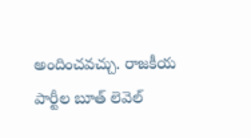అందించవచ్చు. రాజకీయ పార్టీల బూత్ లెవెల్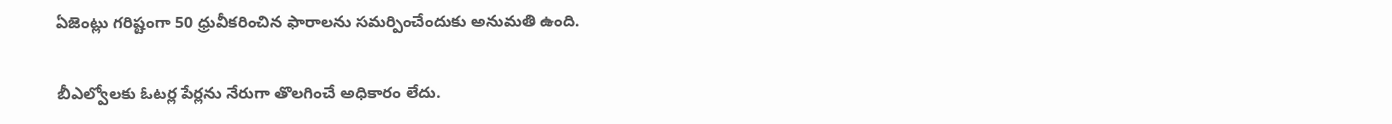ఏజెంట్లు గరిష్టంగా 50 ధ్రువీకరించిన ఫారాలను సమర్పించేందుకు అనుమతి ఉంది.

బీఎల్వోలకు ఓటర్ల పేర్లను నేరుగా తొలగించే అధికారం లేదు.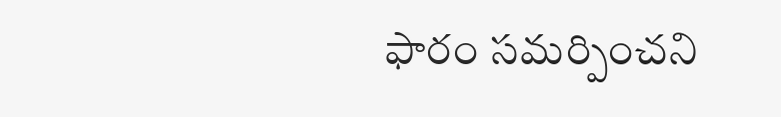ఫారం సమర్పించని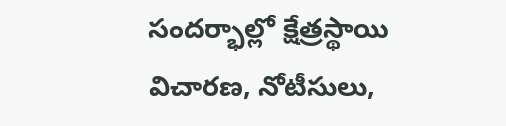సందర్భాల్లో క్షేత్రస్థాయి విచారణ, నోటీసులు,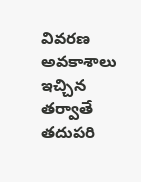వివరణ అవకాశాలు ఇచ్చిన తర్వాతే తదుపరి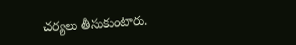చర్యలు తీసుకుంటారు.